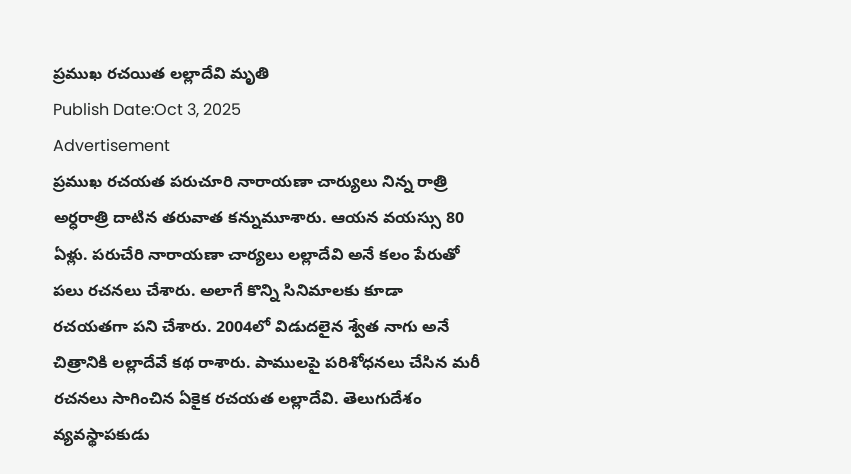ప్రముఖ రచయిత లల్లాదేవి మృతి
Publish Date:Oct 3, 2025
Advertisement
ప్రముఖ రచయత పరుచూరి నారాయణా చార్యులు నిన్న రాత్రి అర్ధరాత్రి దాటిన తరువాత కన్నుమూశారు. ఆయన వయస్సు 80 ఏళ్లు. పరుచేరి నారాయణా చార్యలు లల్లాదేవి అనే కలం పేరుతో పలు రచనలు చేశారు. అలాగే కొన్ని సినిమాలకు కూడా రచయతగా పని చేశారు. 2004లో విడుదలైన శ్వేత నాగు అనే చిత్రానికి లల్లాదేవే కథ రాశారు. పాములపై పరిశోధనలు చేసిన మరీ రచనలు సాగించిన ఏకైక రచయత లల్లాదేవి. తెలుగుదేశం వ్యవస్థాపకుడు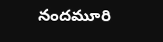నందమూరి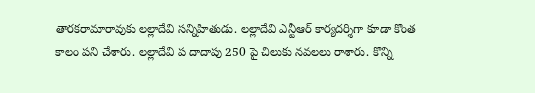తారకరామారావుకు లల్లాదేవి సన్నిహితుడు. లల్లాదేవి ఎన్టీఆర్ కార్యదర్శిగా కూడా కొంత కాలం పని చేశారు. లల్లాదేవి ప దాదాపు 250 పై చిలుకు నవలలు రాశారు. కొన్ని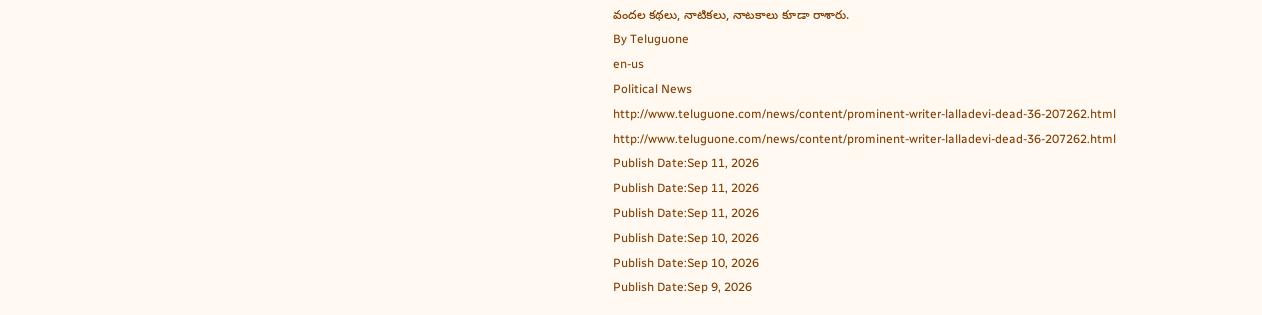వందల కథలు, నాటికలు, నాటకాలు కూడా రాశారు.
By Teluguone
en-us
Political News
http://www.teluguone.com/news/content/prominent-writer-lalladevi-dead-36-207262.html
http://www.teluguone.com/news/content/prominent-writer-lalladevi-dead-36-207262.html
Publish Date:Sep 11, 2026
Publish Date:Sep 11, 2026
Publish Date:Sep 11, 2026
Publish Date:Sep 10, 2026
Publish Date:Sep 10, 2026
Publish Date:Sep 9, 2026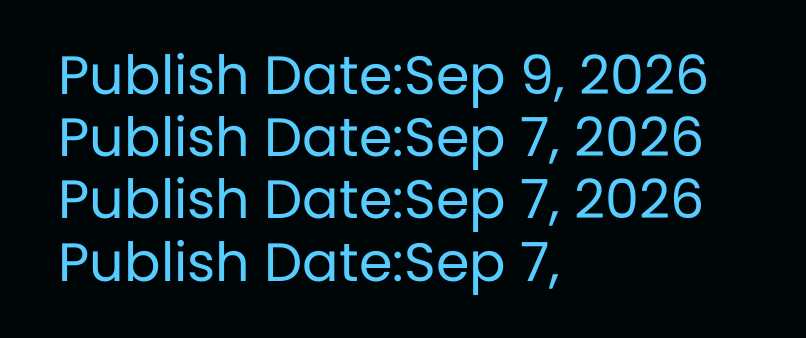Publish Date:Sep 9, 2026
Publish Date:Sep 7, 2026
Publish Date:Sep 7, 2026
Publish Date:Sep 7,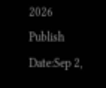2026
Publish Date:Sep 2,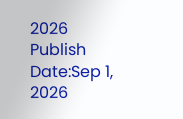2026
Publish Date:Sep 1, 2026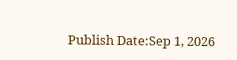Publish Date:Sep 1, 2026